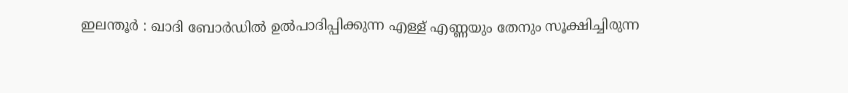ഇലന്തൂർ : ഖാദി ബോർഡിൽ ഉൽപാദിപ്പിക്കുന്ന എള്ള് എണ്ണയും തേനും സൂക്ഷിച്ചിരുന്ന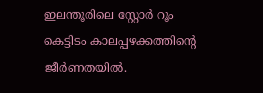ഇലന്തൂരിലെ സ്റ്റോർ റൂം കെട്ടിടം കാലപ്പഴക്കത്തിന്റെ ജീർണതയിൽ.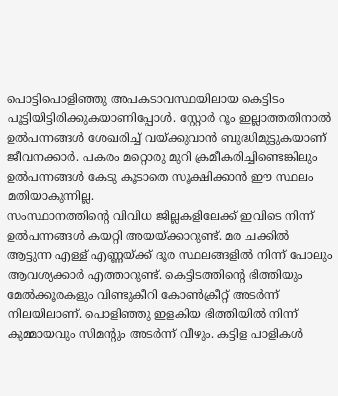പൊട്ടിപൊളിഞ്ഞു അപകടാവസ്ഥയിലായ കെട്ടിടം പൂട്ടിയിട്ടിരിക്കുകയാണിപ്പോൾ. സ്റ്റോർ റൂം ഇല്ലാത്തതിനാൽ ഉൽപന്നങ്ങൾ ശേഖരിച്ച് വയ്ക്കുവാൻ ബുദ്ധിമുട്ടുകയാണ് ജീവനക്കാർ. പകരം മറ്റൊരു മുറി ക്രമീകരിച്ചിണ്ടെങ്കിലും ഉൽപന്നങ്ങൾ കേടു കൂടാതെ സൂക്ഷിക്കാൻ ഈ സ്ഥലം മതിയാകുന്നില്ല.
സംസ്ഥാനത്തിന്റെ വിവിധ ജില്ലകളിലേക്ക് ഇവിടെ നിന്ന് ഉൽപന്നങ്ങൾ കയറ്റി അയയ്ക്കാറുണ്ട്. മര ചക്കിൽ ആട്ടുന്ന എള്ള് എണ്ണയ്ക്ക് ദൂര സ്ഥലങ്ങളിൽ നിന്ന് പോലും ആവശ്യക്കാർ എത്താറുണ്ട്. കെട്ടിടത്തിന്റെ ഭിത്തിയും മേൽക്കൂരകളും വിണ്ടുകീറി കോൺക്രീറ്റ് അടർന്ന് നിലയിലാണ്. പൊളിഞ്ഞു ഇളകിയ ഭിത്തിയിൽ നിന്ന് കുമ്മായവും സിമന്റും അടർന്ന് വീഴും. കട്ടിള പാളികൾ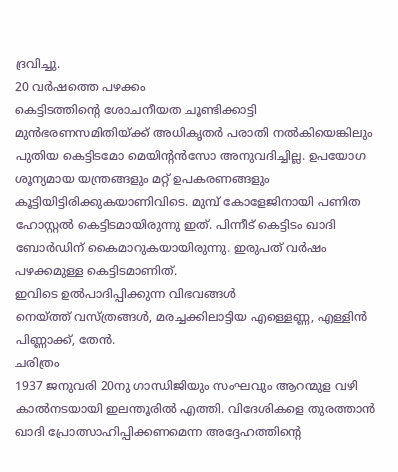ദ്രവിച്ചു.
20 വർഷത്തെ പഴക്കം
കെട്ടിടത്തിന്റെ ശോചനീയത ചൂണ്ടിക്കാട്ടി മുൻഭരണസമിതിയ്ക്ക് അധികൃതർ പരാതി നൽകിയെങ്കിലും പുതിയ കെട്ടിടമോ മെയിന്റൻസോ അനുവദിച്ചില്ല. ഉപയോഗ ശൂന്യമായ യന്ത്രങ്ങളും മറ്റ് ഉപകരണങ്ങളും കൂട്ടിയിട്ടിരിക്കുകയാണിവിടെ. മുമ്പ് കോളേജിനായി പണിത ഹോസ്റ്റൽ കെട്ടിടമായിരുന്നു ഇത്. പിന്നീട് കെട്ടിടം ഖാദി ബോർഡിന് കൈമാറുകയായിരുന്നു. ഇരുപത് വർഷം പഴക്കമുള്ള കെട്ടിടമാണിത്.
ഇവിടെ ഉൽപാദിപ്പിക്കുന്ന വിഭവങ്ങൾ
നെയ്ത്ത് വസ്ത്രങ്ങൾ, മരച്ചക്കിലാട്ടിയ എള്ളെണ്ണ, എള്ളിൻ പിണ്ണാക്ക്, തേൻ.
ചരിത്രം
1937 ജനുവരി 20നു ഗാന്ധിജിയും സംഘവും ആറന്മുള വഴി കാൽനടയായി ഇലന്തൂരിൽ എത്തി. വിദേശികളെ തുരത്താൻ ഖാദി പ്രോത്സാഹിപ്പിക്കണമെന്ന അദ്ദേഹത്തിന്റെ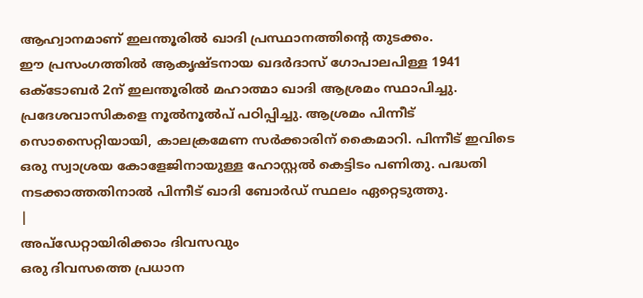ആഹ്വാനമാണ് ഇലന്തൂരിൽ ഖാദി പ്രസ്ഥാനത്തിന്റെ തുടക്കം.
ഈ പ്രസംഗത്തിൽ ആകൃഷ്ടനായ ഖദർദാസ് ഗോപാലപിള്ള 1941 ഒക്ടോബർ 2ന് ഇലന്തൂരിൽ മഹാത്മാ ഖാദി ആശ്രമം സ്ഥാപിച്ചു. പ്രദേശവാസികളെ നൂൽനൂൽപ് പഠിപ്പിച്ചു. ആശ്രമം പിന്നീട് സൊസൈറ്റിയായി, കാലക്രമേണ സർക്കാരിന് കൈമാറി. പിന്നീട് ഇവിടെ ഒരു സ്വാശ്രയ കോളേജിനായുള്ള ഹോസ്റ്റൽ കെട്ടിടം പണിതു. പദ്ധതി നടക്കാത്തതിനാൽ പിന്നീട് ഖാദി ബോർഡ് സ്ഥലം ഏറ്റെടുത്തു.
|
അപ്ഡേറ്റായിരിക്കാം ദിവസവും
ഒരു ദിവസത്തെ പ്രധാന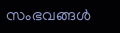സംഭവങ്ങൾ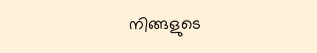നിങ്ങളുടെ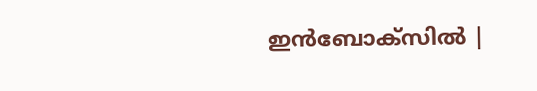ഇൻബോക്സിൽ |